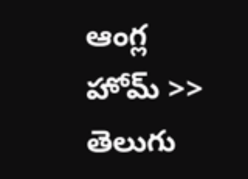ఆంగ్ల హోమ్ >> తెలుగు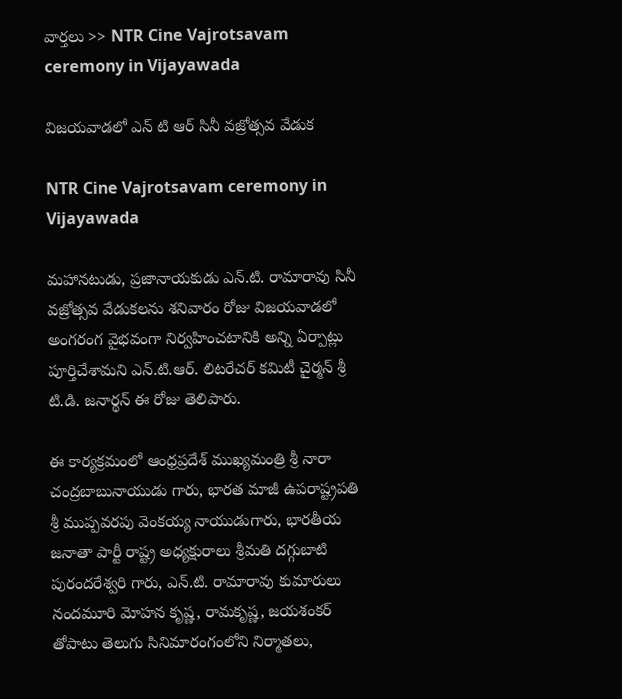వార్తలు >> NTR Cine Vajrotsavam ceremony in Vijayawada

విజయవాడలో ఎన్ టి ఆర్ సినీ వజ్రోత్సవ వేడుక

NTR Cine Vajrotsavam ceremony in Vijayawada

మహానటుడు, ప్రజానాయకుడు ఎన్.టి. రామారావు సినీ వజ్రోత్సవ వేడుకలను శనివారం రోజు విజయవాడలో అంగరంగ వైభవంగా నిర్వహించటానికి అన్ని ఏర్పాట్లు పూర్తిచేశామని ఎన్.టి.ఆర్. లిటరేచర్ కమిటీ చైర్మన్ శ్రీ టి.డి. జనార్థన్ ఈ రోజు తెలిపారు.

ఈ కార్యక్రమంలో ఆంధ్రప్రదేశ్ ముఖ్యమంత్రి శ్రీ నారా చంద్రబాబునాయుడు గారు, భారత మాజీ ఉపరాష్ట్రపతి శ్రీ ముప్పవరపు వెంకయ్య నాయుడుగారు, భారతీయ జనాతా పార్టీ రాష్ట్ర అధ్యక్షురాలు శ్రీమతి దగ్గుబాటి పురందరేశ్వరి గారు, ఎన్.టి. రామారావు కుమారులు నందమూరి మోహన కృష్ణ, రామకృష్ణ, జయశంకర్ తోపాటు తెలుగు సినిమారంగంలోని నిర్మాతలు,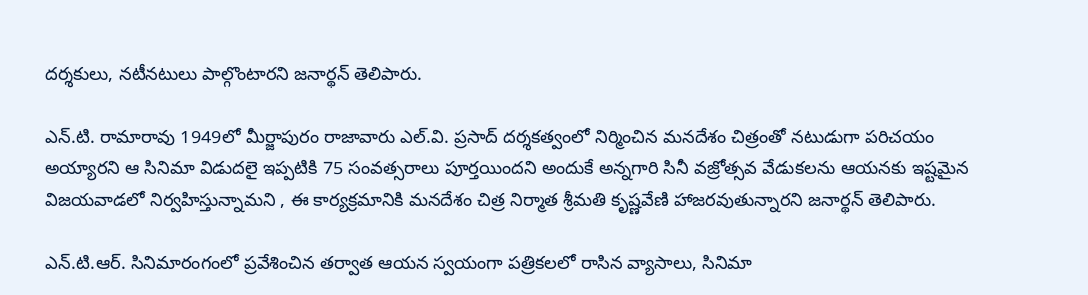దర్శకులు, నటీనటులు పాల్గొంటారని జనార్థన్ తెలిపారు.

ఎన్.టి. రామారావు 1949లో మీర్జాపురం రాజావారు ఎల్.వి. ప్రసాద్ దర్శకత్వంలో నిర్మించిన మనదేశం చిత్రంతో నటుడుగా పరిచయం అయ్యారని ఆ సినిమా విడుదలై ఇప్పటికి 75 సంవత్సరాలు పూర్తయిందని అందుకే అన్నగారి సినీ వజ్రోత్సవ వేడుకలను ఆయనకు ఇష్టమైన విజయవాడలో నిర్వహిస్తున్నామని , ఈ కార్యక్రమానికి మనదేశం చిత్ర నిర్మాత శ్రీమతి కృష్ణవేణి హాజరవుతున్నారని జనార్థన్ తెలిపారు.

ఎన్.టి.ఆర్. సినిమారంగంలో ప్రవేశించిన తర్వాత ఆయన స్వయంగా పత్రికలలో రాసిన వ్యాసాలు, సినిమా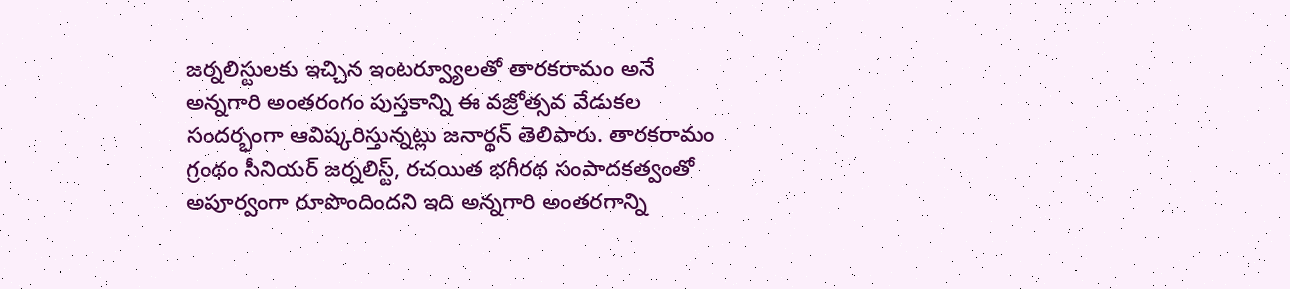జర్నలిస్టులకు ఇచ్చిన ఇంటర్వ్యూలతో తారకరామం అనే అన్నగారి అంతరంగం పుస్తకాన్ని ఈ వజ్రోత్సవ వేడుకల సందర్భంగా ఆవిష్కరిస్తున్నట్లు జనార్థన్ తెలిపారు. తారకరామం గ్రంథం సీనియర్ జర్నలిస్ట్, రచయిత భగీరథ సంపాదకత్వంతో అపూర్వంగా రూపొందిందని ఇది అన్నగారి అంతరగాన్ని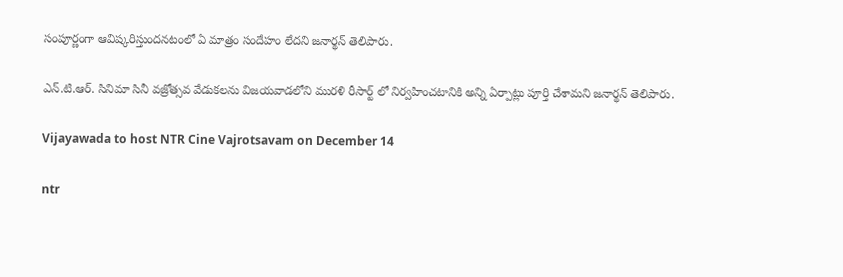సంపూర్ణంగా ఆవిష్కరిస్తుందనటంలో ఏ మాత్రం సందేహం లేదని జనార్థన్ తెలిపారు.

ఎన్.టి.ఆర్. సినిమా సినీ వజ్రోత్సవ వేడుకలను విజయవాడలోని మురళి రీసార్ట్ లో నిర్వహించటానికి అన్ని ఏర్పాట్లు పూర్తి చేశామని జనార్థన్ తెలిపారు.

Vijayawada to host NTR Cine Vajrotsavam on December 14

ntr